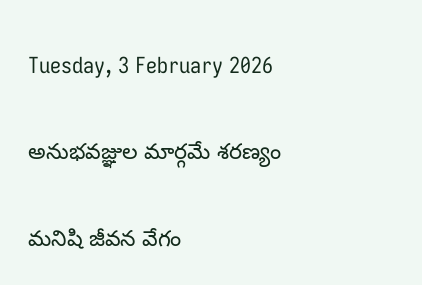Tuesday, 3 February 2026

అనుభవజ్ఞుల మార్గమే శరణ్యం

మనిషి జీవన వేగం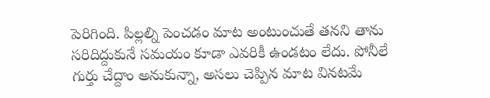పెరిగింది. పిల్లల్ని పెంచడం మాట అంటుంచుతే తనని తాను సరిదిద్దుకునే సమయం కూడా ఎవరికీ ఉండటం లేదు. పోనీలే గుర్తు చేద్దాం అనుకున్నా, అసలు చెప్పిన మాట వినటమే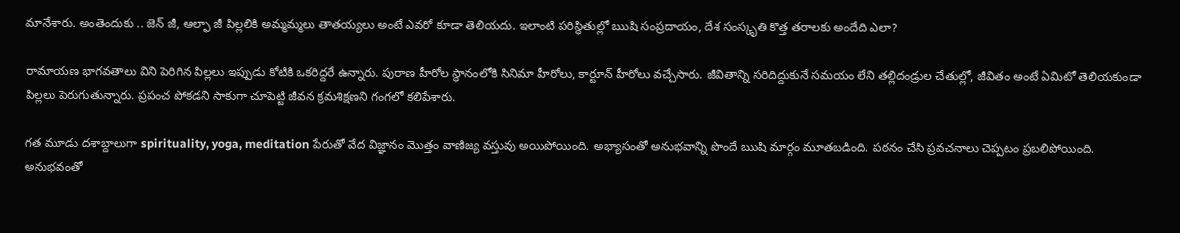మానేశారు. అంతెందుకు .. జెన్ జీ, ఆల్ఫా జీ పిల్లలికి అమ్మమ్మలు తాతయ్యలు అంటే ఎవరో కూడా తెలియదు. ఇలాంటి పరిస్థితుల్లో ఋషి సంప్రదాయం, దేశ సంస్కృతి కొత్త తరాలకు అందేది ఎలా?

రామాయణ భాగవతాలు విని పెరిగిన పిల్లలు ఇప్పుడు కోటికి ఒకరిద్దరే ఉన్నారు. పురాణ హీరోల స్థానంలోకి సినిమా హీరోలు, కార్టూన్ హీరోలు వచ్చేసారు. జీవితాన్ని సరిదిద్దుకునే సమయం లేని తల్లిదండ్రుల చేతుల్లో, జీవితం అంటే ఏమిటో తెలియకుండా పిల్లలు పెరుగుతున్నారు. ప్రపంచ పోకడని సాకుగా చూపెట్టి జీవన క్రమశిక్షణని గంగలో కలిపేశారు.

గత మూడు దశాబ్దాలుగా spirituality, yoga, meditation పేరుతో వేద విజ్ఞానం మొత్తం వాణిజ్య వస్తువు అయిపోయింది. అభ్యాసంతో అనుభవాన్ని పొందే ఋషి మార్గం మూతబడింది. పఠనం చేసి ప్రవచనాలు చెప్పటం ప్రబలిపోయింది. అనుభవంతో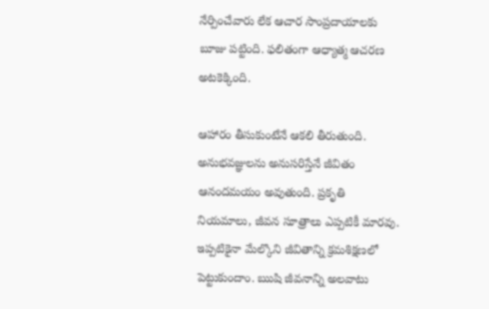నేర్పించేవారు లేక ఆచార సాంప్రదాయాలకు బూజు పట్టింది. ఫలితంగా ఆధ్యాత్మ ఆచరణ అటకెక్కింది.

ఆహారం తీసుకుంటేనే ఆకలి తీరుతుంది. అనుభవజ్ఞులను అనుసరిస్తేనే జీవితం ఆనందమయం అవుతుంది. ప్రకృతి నియమాలు, జీవన సూత్రాలు ఎప్పటికీ మారవు. ఇప్పటికైనా మేల్కొని జీవితాన్ని క్రమశిక్షణలో పెట్టుకుందాం. ఋషి జీవనాన్ని అలవాటు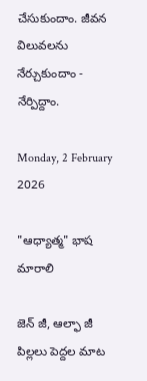చేసుకుందాం. జీవన విలువలను నేర్చుకుందాం -  నేర్పిద్దాం.

Monday, 2 February 2026

"ఆధ్యాత్మ" భాష మారాలి

జెన్ జీ, ఆల్ఫా జీ పిల్లలు పెద్దల మాట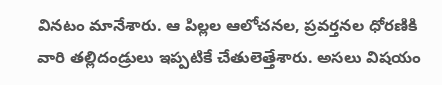వినటం మానేశారు. ఆ పిల్లల ఆలోచనల, ప్రవర్తనల ధోరణికి వారి తల్లిదండ్రులు ఇప్పటికే చేతులెత్తేశారు. అసలు విషయం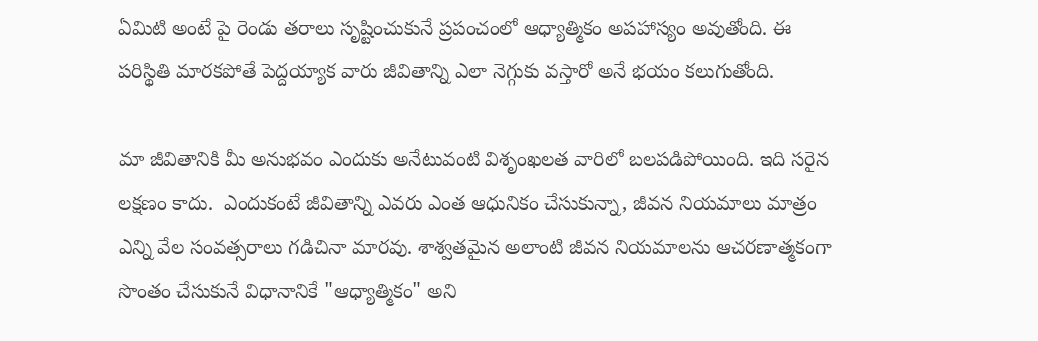ఏమిటి అంటే పై రెండు తరాలు సృష్టించుకునే ప్రపంచంలో ఆధ్యాత్మికం అపహాస్యం అవుతోంది. ఈ పరిస్థితి మారకపోతే పెద్దయ్యాక వారు జీవితాన్ని ఎలా నెగ్గుకు వస్తారో అనే భయం కలుగుతోంది.

మా జీవితానికి మీ అనుభవం ఎందుకు అనేటువంటి విశృంఖలత వారిలో బలపడిపోయింది. ఇది సరైన లక్షణం కాదు.  ఎందుకంటే జీవితాన్ని ఎవరు ఎంత ఆధునికం చేసుకున్నా, జీవన నియమాలు మాత్రం ఎన్ని వేల సంవత్సరాలు గడిచినా మారవు. శాశ్వతమైన అలాంటి జీవన నియమాలను ఆచరణాత్మకంగా సొంతం చేసుకునే విధానానికే "ఆధ్యాత్మికం" అని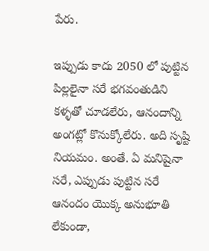పేరు.

ఇప్పుడు కాదు 2050 లో పుట్టిన పిల్లలైనా సరే భగవంతుడిని కళ్ళతో చూడలేరు, ఆనందాన్ని అంగట్లో కొనుక్కోలేరు. అది సృష్టి నియమం. అంతే. ఏ మనిషైనా సరే, ఎప్పుడు పుట్టిన సరే ఆనందం యొక్క అనుభూతి లేకుండా,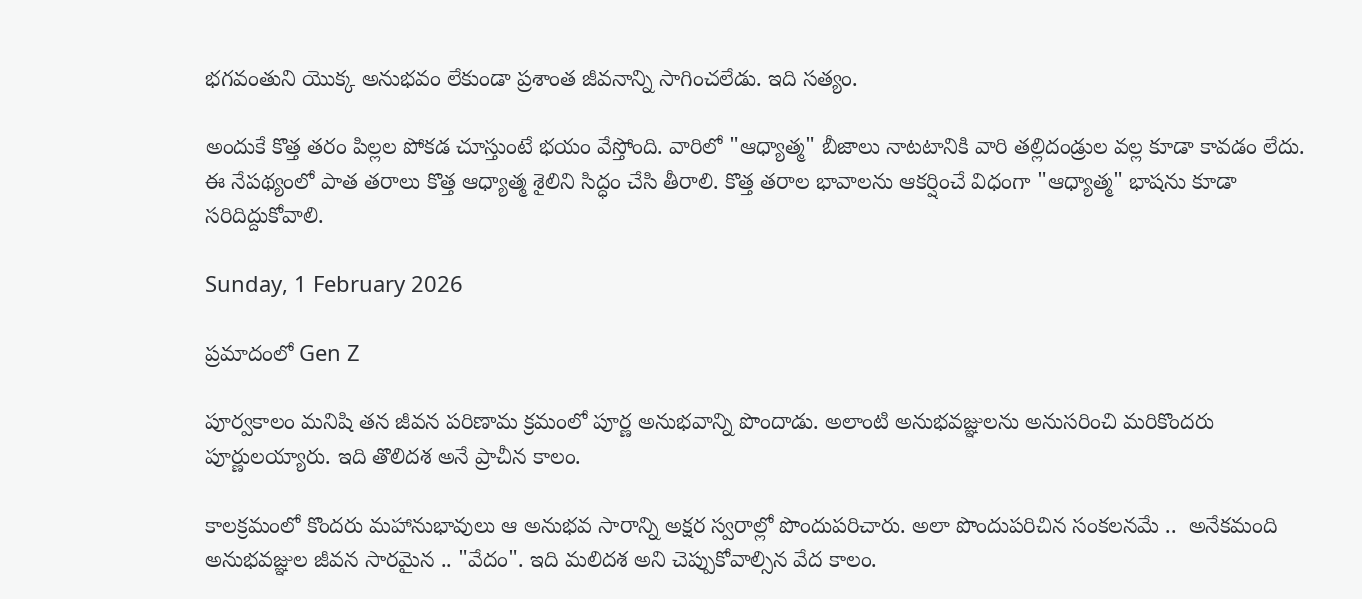భగవంతుని యొక్క అనుభవం లేకుండా ప్రశాంత జీవనాన్ని సాగించలేడు. ఇది సత్యం.

అందుకే కొత్త తరం పిల్లల పోకడ చూస్తుంటే భయం వేస్తోంది. వారిలో "ఆధ్యాత్మ" బీజాలు నాటటానికి వారి తల్లిదండ్రుల వల్ల కూడా కావడం లేదు. ఈ నేపథ్యంలో పాత తరాలు కొత్త ఆధ్యాత్మ శైలిని సిద్ధం చేసి తీరాలి. కొత్త తరాల భావాలను ఆకర్షించే విధంగా "ఆధ్యాత్మ" భాషను కూడా సరిదిద్దుకోవాలి.

Sunday, 1 February 2026

ప్రమాదంలో Gen Z

పూర్వకాలం మనిషి తన జీవన పరిణామ క్రమంలో పూర్ణ అనుభవాన్ని పొందాడు. అలాంటి అనుభవజ్ఞులను అనుసరించి మరికొందరు పూర్ణులయ్యారు. ఇది తొలిదశ అనే ప్రాచీన కాలం.

కాలక్రమంలో కొందరు మహానుభావులు ఆ అనుభవ సారాన్ని అక్షర స్వరాల్లో పొందుపరిచారు. అలా పొందుపరిచిన సంకలనమే ..  అనేకమంది అనుభవజ్ఞుల జీవన సారమైన .. "వేదం". ఇది మలిదశ అని చెప్పుకోవాల్సిన వేద కాలం.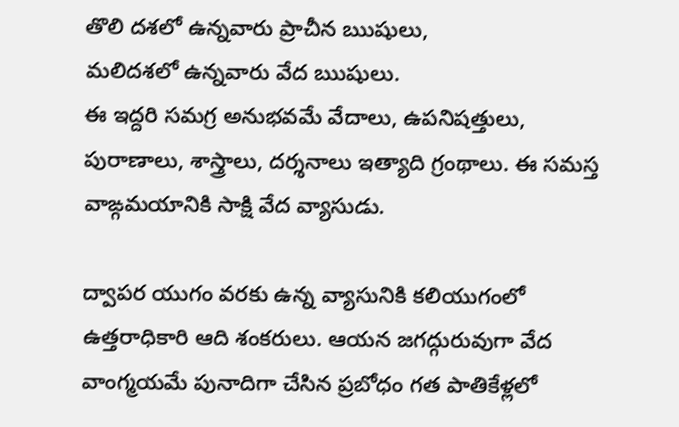తొలి దశలో ఉన్నవారు ప్రాచీన ఋషులు,
మలిదశలో ఉన్నవారు వేద ఋషులు.
ఈ ఇద్దరి సమగ్ర అనుభవమే వేదాలు, ఉపనిషత్తులు, పురాణాలు, శాస్త్రాలు, దర్శనాలు ఇత్యాది గ్రంథాలు. ఈ సమస్త వాఙ్గమయానికి సాక్షి వేద వ్యాసుడు.

ద్వాపర యుగం వరకు ఉన్న వ్యాసునికి కలియుగంలో  ఉత్తరాధికారి ఆది శంకరులు. ఆయన జగద్గురువుగా వేద వాంగ్మయమే పునాదిగా చేసిన ప్రబోధం గత పాతికేళ్లలో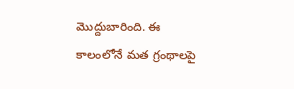మొద్దుబారింది. ఈ కాలంలోనే మత గ్రంథాలపై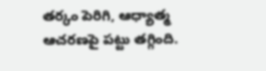తర్కం పెరిగి, ఆధ్యాత్మ ఆచరణపై పట్టు తగ్గింది.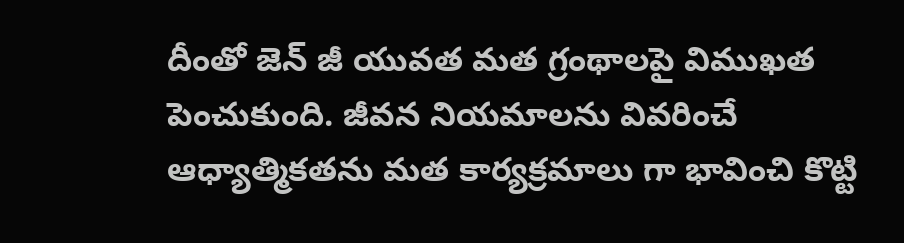దీంతో జెన్ జీ యువత మత గ్రంథాలపై విముఖత పెంచుకుంది. జీవన నియమాలను వివరించే ఆధ్యాత్మికతను మత కార్యక్రమాలు గా భావించి కొట్టి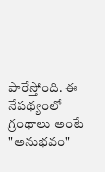పారేస్తోంది. ఈ నేపథ్యంలో  గ్రంథాలు అంటే "అనుభవం"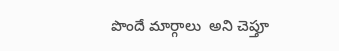పొందే మార్గాలు  అని చెప్తూ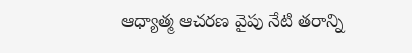ఆధ్యాత్మ ఆచరణ వైపు నేటి తరాన్ని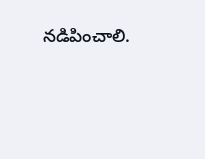నడిపించాలి.